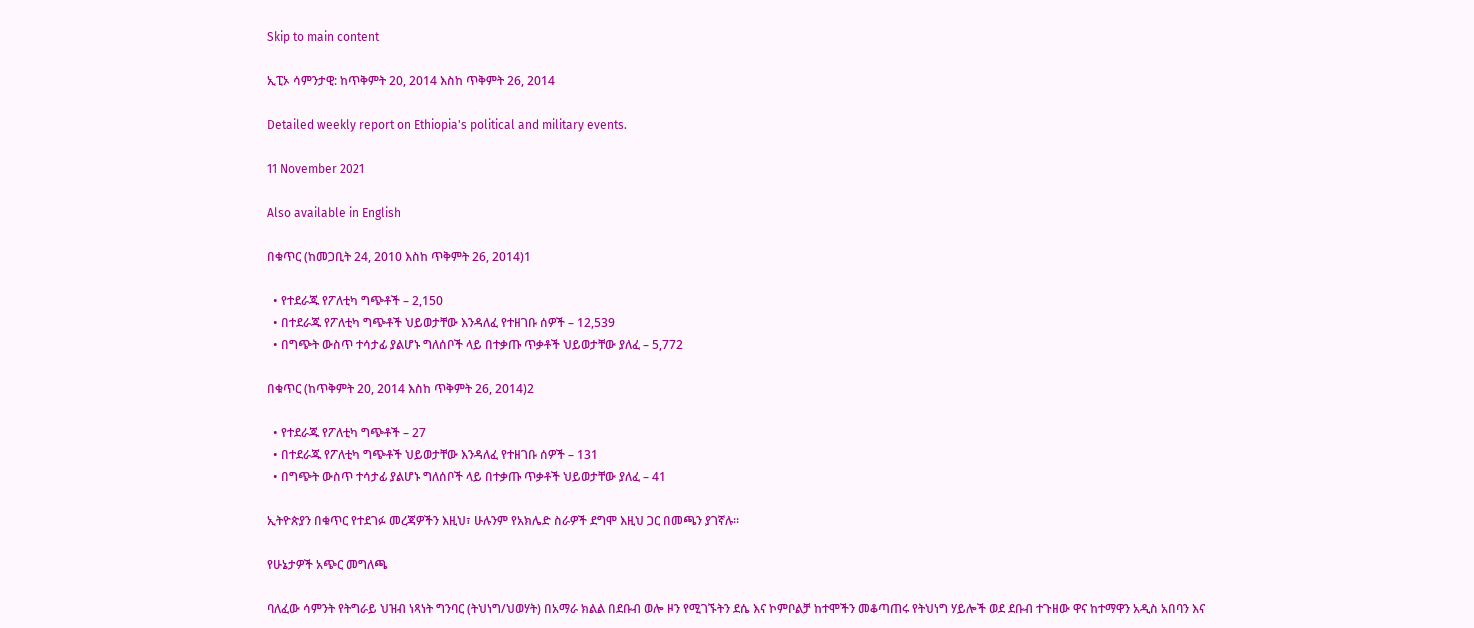Skip to main content

ኢፒኦ ሳምንታዊ: ከጥቅምት 20, 2014 እስከ ጥቅምት 26, 2014

Detailed weekly report on Ethiopia's political and military events.

11 November 2021

Also available in English

በቁጥር (ከመጋቢት 24, 2010 እስከ ጥቅምት 26, 2014)1

  • የተደራጁ የፖለቲካ ግጭቶች – 2,150
  • በተደራጁ የፖለቲካ ግጭቶች ህይወታቸው እንዳለፈ የተዘገቡ ሰዎች – 12,539
  • በግጭት ውስጥ ተሳታፊ ያልሆኑ ግለሰቦች ላይ በተቃጡ ጥቃቶች ህይወታቸው ያለፈ – 5,772

በቁጥር (ከጥቅምት 20, 2014 እስከ ጥቅምት 26, 2014)2

  • የተደራጁ የፖለቲካ ግጭቶች – 27
  • በተደራጁ የፖለቲካ ግጭቶች ህይወታቸው እንዳለፈ የተዘገቡ ሰዎች – 131
  • በግጭት ውስጥ ተሳታፊ ያልሆኑ ግለሰቦች ላይ በተቃጡ ጥቃቶች ህይወታቸው ያለፈ – 41

ኢትዮጵያን በቁጥር የተደገፉ መረጃዎችን እዚህ፣ ሁሉንም የአክሌድ ስራዎች ደግሞ እዚህ ጋር በመጫን ያገኛሉ።

የሁኔታዎች አጭር መግለጫ

ባለፈው ሳምንት የትግራይ ህዝብ ነጻነት ግንባር (ትህነግ/ህወሃት) በአማራ ክልል በደቡብ ወሎ ዞን የሚገኙትን ደሴ እና ኮምቦልቻ ከተሞችን መቆጣጠሩ የትህነግ ሃይሎች ወደ ደቡብ ተጉዘው ዋና ከተማዋን አዲስ አበባን እና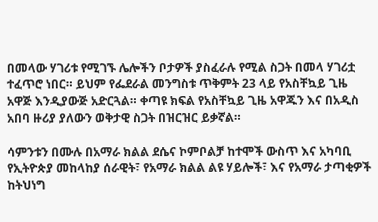በመላው ሃገሪቱ የሚገኙ ሌሎችን ቦታዎች ያስፈራሉ የሚል ስጋት በመላ ሃገሪቷ ተፈጥሮ ነበር። ይህም የፌደራል መንግስቱ ጥቅምት 23 ላይ የአስቸኳይ ጊዜ አዋጅ እንዲያውጅ አድርጓል። ቀጣዩ ክፍል የአስቸኳይ ጊዜ አዋጁን እና በአዲስ አበባ ዙሪያ ያለውን ወቅታዊ ስጋት በዝርዝር ይቃኛል።

ሳምንቱን በሙሉ በአማራ ክልል ደሴና ኮምቦልቻ ከተሞች ውስጥ እና አካባቢ የኢትዮጵያ መከላከያ ሰራዊት፣ የአማራ ክልል ልዩ ሃይሎች፣ እና የአማራ ታጣቂዎች ከትህነግ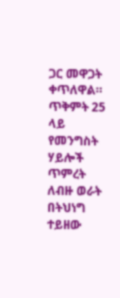ጋር መዋጋት ቀጥለዋል። ጥቅምት 25 ላይ የመንግስት ሃይሎች ጥምረት ለብዙ ወራት በትህነግ ተይዘው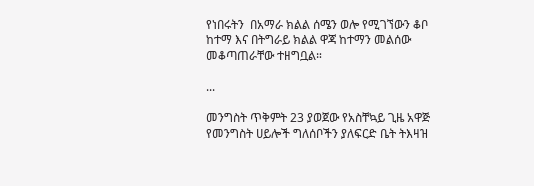የነበሩትን  በአማራ ክልል ሰሜን ወሎ የሚገኘውን ቆቦ ከተማ እና በትግራይ ክልል ዋጃ ከተማን መልሰው መቆጣጠራቸው ተዘግቧል።

...

መንግስት ጥቅምት 23 ያወጀው የአስቸኳይ ጊዜ አዋጅ የመንግስት ሀይሎች ግለሰቦችን ያለፍርድ ቤት ትእዛዝ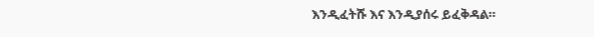እንዲፈትሹ እና እንዲያሰሩ ይፈቅዳል።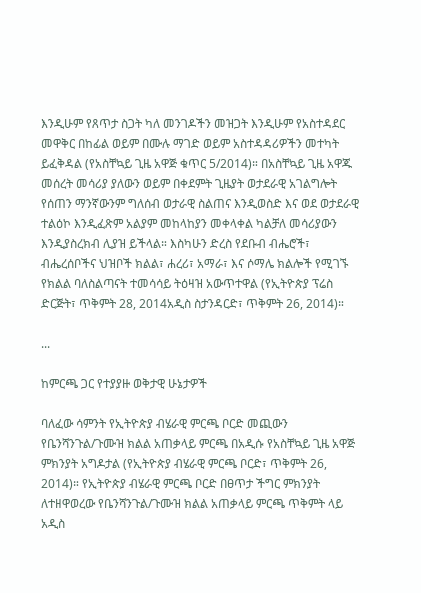እንዲሁም የጸጥታ ስጋት ካለ መንገዶችን መዝጋት እንዲሁም የአስተዳደር መዋቅር በከፊል ወይም በሙሉ ማገድ ወይም አስተዳዳሪዎችን መተካት ይፈቅዳል (የአስቸኳይ ጊዜ አዋጅ ቁጥር 5/2014)። በአስቸኳይ ጊዜ አዋጁ መሰረት መሳሪያ ያለውን ወይም በቀደምት ጊዜያት ወታደራዊ አገልግሎት የሰጠን ማንኛውንም ግለሰብ ወታራዊ ስልጠና እንዲወስድ እና ወደ ወታደራዊ ተልዕኮ እንዲፈጽም አልያም መከላከያን መቀላቀል ካልቻለ መሳሪያውን እንዲያስረክብ ሊያዝ ይችላል። እስካሁን ድረስ የደቡብ ብሔሮች፣ ብሔረሰቦችና ህዝቦች ክልል፣ ሐረሪ፣ አማራ፣ እና ሶማሌ ክልሎች የሚገኙ የክልል ባለስልጣናት ተመሳሳይ ትዕዛዝ አውጥተዋል (የኢትዮጵያ ፕሬስ ድርጅት፣ ጥቅምት 28, 2014አዲስ ስታንዳርድ፣ ጥቅምት 26, 2014)።

...

ከምርጫ ጋር የተያያዙ ወቅታዊ ሁኔታዎች

ባለፈው ሳምንት የኢትዮጵያ ብሄራዊ ምርጫ ቦርድ መጪውን የቤንሻንጉል/ጉሙዝ ክልል አጠቃላይ ምርጫ በአዲሱ የአስቸኳይ ጊዜ አዋጅ ምክንያት አግዶታል (የኢትዮጵያ ብሄራዊ ምርጫ ቦርድ፣ ጥቅምት 26, 2014)። የኢትዮጵያ ብሄራዊ ምርጫ ቦርድ በፀጥታ ችግር ምክንያት ለተዘዋወረው የቤንሻንጉል/ጉሙዝ ክልል አጠቃላይ ምርጫ ጥቅምት ላይ አዲስ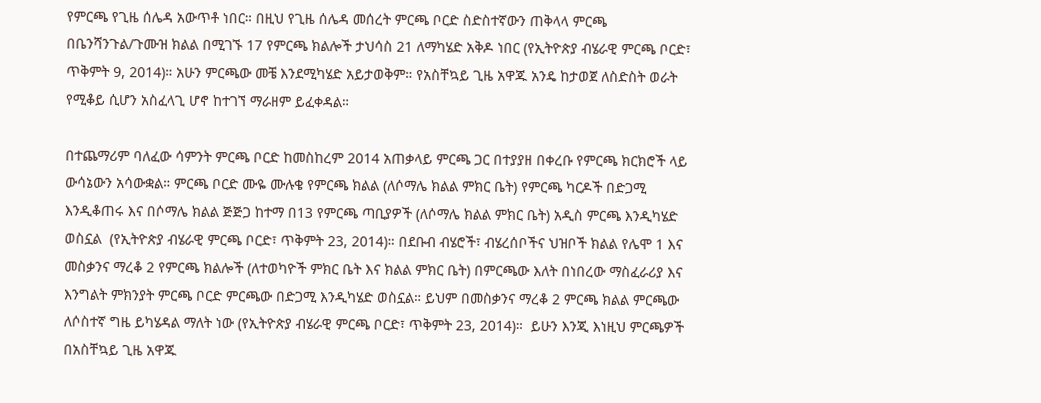የምርጫ የጊዜ ሰሌዳ አውጥቶ ነበር። በዚህ የጊዜ ሰሌዳ መሰረት ምርጫ ቦርድ ስድስተኛውን ጠቅላላ ምርጫ በቤንሻንጉል/ጉሙዝ ክልል በሚገኙ 17 የምርጫ ክልሎች ታህሳስ 21 ለማካሄድ አቅዶ ነበር (የኢትዮጵያ ብሄራዊ ምርጫ ቦርድ፣ ጥቅምት 9, 2014)። አሁን ምርጫው መቼ እንደሚካሄድ አይታወቅም። የአስቸኳይ ጊዜ አዋጁ አንዴ ከታወጀ ለስድስት ወራት የሚቆይ ሲሆን አስፈላጊ ሆኖ ከተገኘ ማራዘም ይፈቀዳል።

በተጨማሪም ባለፈው ሳምንት ምርጫ ቦርድ ከመስከረም 2014 አጠቃላይ ምርጫ ጋር በተያያዘ በቀረቡ የምርጫ ክርክሮች ላይ ውሳኔውን አሳውቋል። ምርጫ ቦርድ ሙዬ ሙሉቄ የምርጫ ክልል (ለሶማሌ ክልል ምክር ቤት) የምርጫ ካርዶች በድጋሚ እንዲቆጠሩ እና በሶማሌ ክልል ጅጅጋ ከተማ በ13 የምርጫ ጣቢያዎች (ለሶማሌ ክልል ምክር ቤት) አዲስ ምርጫ እንዲካሄድ ወስኗል  (የኢትዮጵያ ብሄራዊ ምርጫ ቦርድ፣ ጥቅምት 23, 2014)። በደቡብ ብሄሮች፣ ብሄረሰቦችና ህዝቦች ክልል የሌሞ 1 እና መስቃንና ማረቆ 2 የምርጫ ክልሎች (ለተወካዮች ምክር ቤት እና ክልል ምክር ቤት) በምርጫው እለት በነበረው ማስፈራሪያ እና እንግልት ምክንያት ምርጫ ቦርድ ምርጫው በድጋሚ እንዲካሄድ ወስኗል። ይህም በመስቃንና ማረቆ 2 ምርጫ ክልል ምርጫው ለሶስተኛ ግዜ ይካሄዳል ማለት ነው (የኢትዮጵያ ብሄራዊ ምርጫ ቦርድ፣ ጥቅምት 23, 2014)።  ይሁን እንጂ እነዚህ ምርጫዎች በአስቸኳይ ጊዜ አዋጁ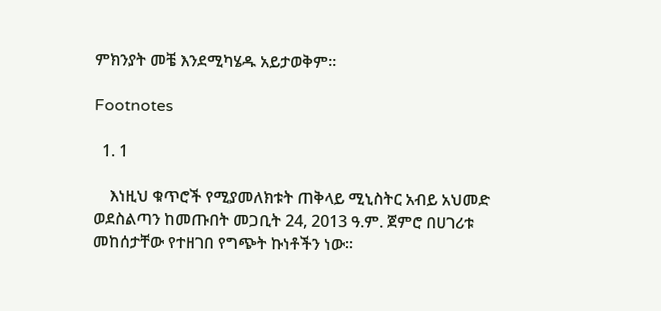ምክንያት መቼ እንደሚካሄዱ አይታወቅም።

Footnotes

  1. 1

    እነዚህ ቁጥሮች የሚያመለክቱት ጠቅላይ ሚኒስትር አብይ አህመድ ወደስልጣን ከመጡበት መጋቢት 24, 2013 ዓ.ም. ጀምሮ በሀገሪቱ መከሰታቸው የተዘገበ የግጭት ኩነቶችን ነው።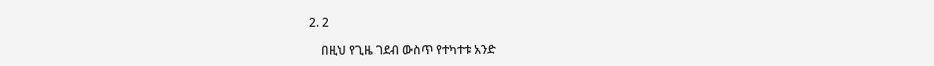2. 2

    በዚህ የጊዜ ገደብ ውስጥ የተካተቱ አንድ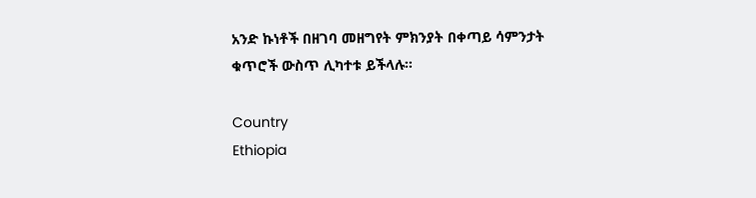አንድ ኩነቶች በዘገባ መዘግየት ምክንያት በቀጣይ ሳምንታት ቁጥሮች ውስጥ ሊካተቱ ይችላሉ።

Country
Ethiopia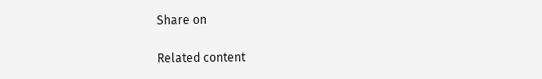Share on

Related content